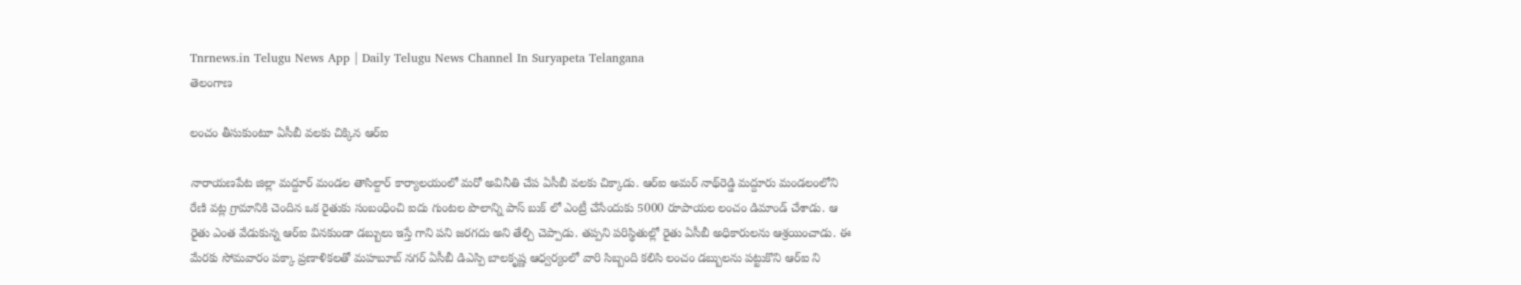Tnrnews.in Telugu News App | Daily Telugu News Channel In Suryapeta Telangana
తెలంగాణ

లంచం తీసుకుంటూ ఏసీబీ వలకు చిక్కిన ఆర్ఐ

నారాయణపేట జిల్లా మద్దూర్ మండల తాసిల్దార్ కార్యాలయంలో మరో అవినీతి చేప ఏసీబీ వలకు చిక్కాడు. ఆర్ఐ అమర్ నాథ్‌రెడ్డి మద్దూరు మండలంలోని రేణి వట్ల గ్రామానికి చెందిన ఒక రైతుకు సంబంధించి ఐదు గుంటల పొలాన్ని పాస్ బుక్ లో ఎంట్రీ చేసేందుకు 5000 రూపాయల లంచం డిమాండ్ చేశాడు. ఆ రైతు ఎంత వేడుకున్న ఆర్ఐ వినకుండా డబ్బులు ఇస్తే గాని పని జరగదు అని తేల్చి చెప్పాడు. తప్పని పరిస్థితుల్లో రైతు ఏసీబీ అధికారులను ఆశ్రయించాడు. ఈ మేరకు సోమవారం పక్కా ప్రణాళికలతో మహబూబ్ నగర్ ఏసీబీ డిఎస్పి బాలకృష్ణ ఆధ్వర్యంలో వారి సిబ్బంది కలిసి లంచం డబ్బులను పట్టుకొని ఆర్ఐ ని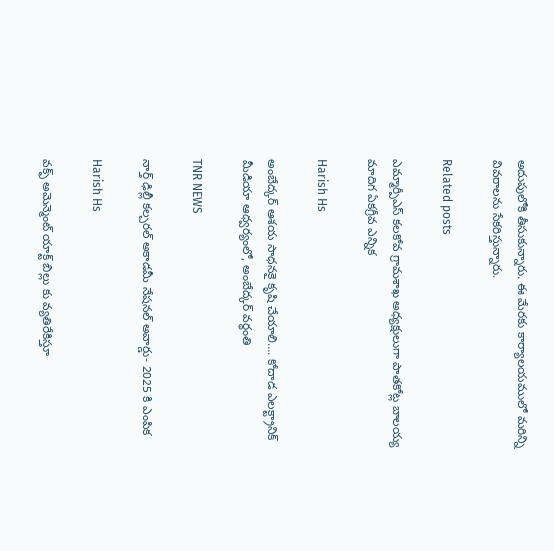అదుపులోకి తీసుకున్నారు. ఈ మేరకు కార్యాలయములో మరిన్ని వివరాలను సేకరిస్తున్నారు.

Related posts

ఎమ్మార్పీఎస్ కలకోవ గ్రామశాఖ అధ్యక్షులుగా పాతకోట్ల బాలయ్య మాదిగ ఏకగ్రీవ ఎన్నిక

Harish Hs

అంబేద్కర్ ఆశయ సాధనకై కృషి చేయాలి…. కోదాడ ఎలక్ట్రానిక్ మీడియా ఆధ్వర్యంలో, అంబేద్కర్ వర్ధంతి

TNR NEWS

నార్త్ ఢిల్లీ కల్చరల్ అకాడమీ నేషనల్ అవార్డు- 2025 కి ఎంపిక

Harish Hs

వక్ఫ్ అమెన్మెంట్ యాక్ట్ బిల్లు కు వ్యతిరేకిస్తూ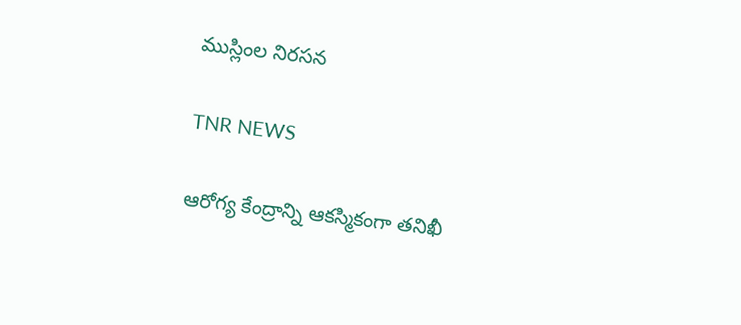ముస్లింల నిరసన

TNR NEWS

ఆరోగ్య కేంద్రాన్ని ఆకస్మికంగా తనిఖీ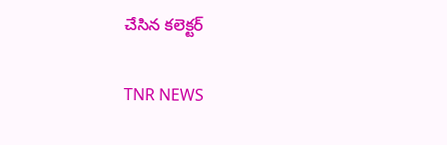చేసిన కలెక్టర్‌

TNR NEWS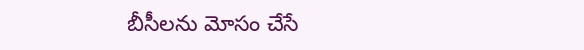బీసీలను మోసం చేసే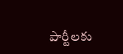పార్టీలకు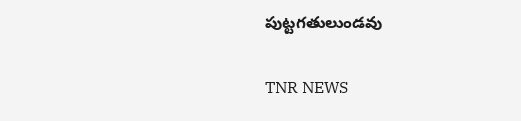పుట్టగతులుండవు

TNR NEWS